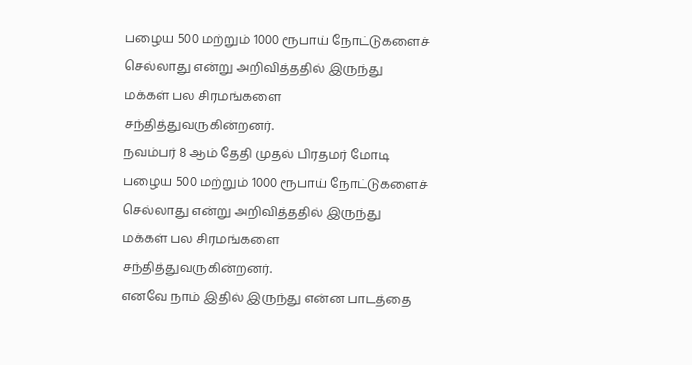பழைய 500 மற்றும் 1000 ரூபாய் நோட்டுகளைச் செல்லாது என்று அறிவித்ததில் இருந்து மக்கள் பல சிரமங்களை சந்தித்துவருகின்றனர்.
நவம்பர் 8 ஆம் தேதி முதல் பிரதமர் மோடி பழைய 500 மற்றும் 1000 ரூபாய் நோட்டுகளைச் செல்லாது என்று அறிவித்ததில் இருந்து மக்கள் பல சிரமங்களை சந்தித்துவருகின்றனர்.
எனவே நாம் இதில் இருந்து என்ன பாடத்தை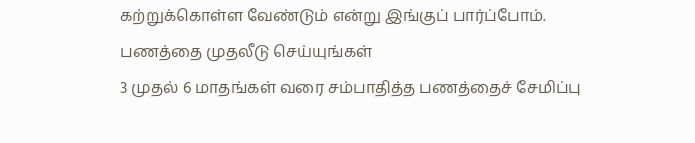கற்றுக்கொள்ள வேண்டும் என்று இங்குப் பார்ப்போம்.
பணத்தை முதலீடு செய்யுங்கள்
3 முதல் 6 மாதங்கள் வரை சம்பாதித்த பணத்தைச் சேமிப்பு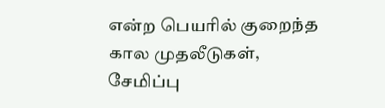என்ற பெயரில் குறைந்த கால முதலீடுகள், சேமிப்பு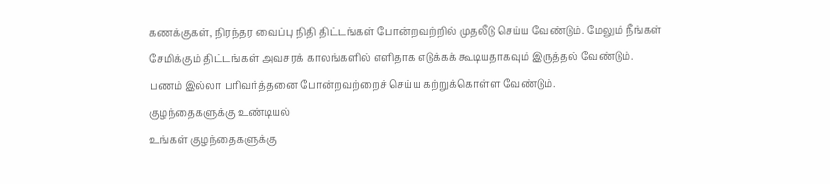கணக்குகள், நிரந்தர வைப்பு நிதி திட்டங்கள் போன்றவற்றில் முதலீடு செய்ய வேண்டும். மேலும் நீங்கள் சேமிக்கும் திட்டங்கள் அவசரக் காலங்களில் எளிதாக எடுக்கக் கூடியதாகவும் இருத்தல் வேண்டும்.
பணம் இல்லா பரிவர்த்தனை போன்றவற்றைச் செய்ய கற்றுக்கொள்ள வேண்டும்.
குழந்தைகளுக்கு உண்டியல்
உங்கள் குழந்தைகளுக்கு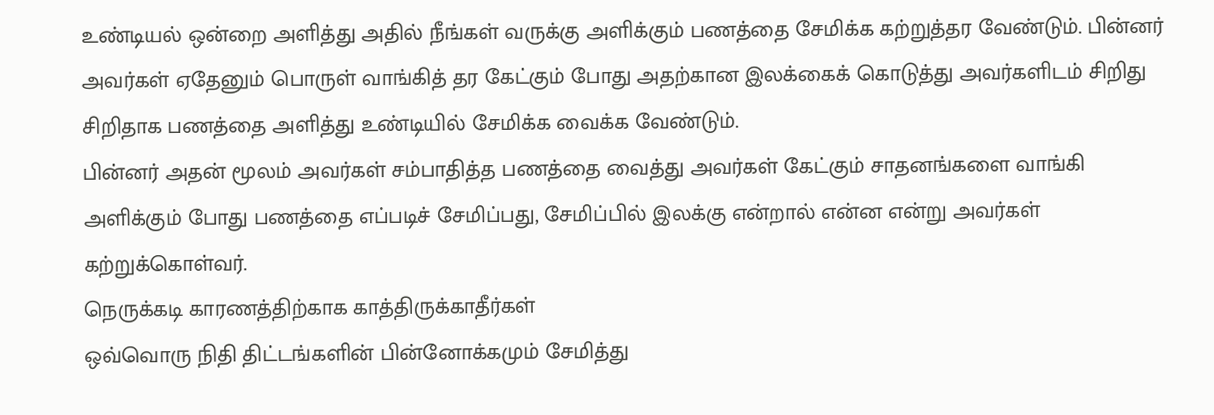உண்டியல் ஒன்றை அளித்து அதில் நீங்கள் வருக்கு அளிக்கும் பணத்தை சேமிக்க கற்றுத்தர வேண்டும். பின்னர் அவர்கள் ஏதேனும் பொருள் வாங்கித் தர கேட்கும் போது அதற்கான இலக்கைக் கொடுத்து அவர்களிடம் சிறிது சிறிதாக பணத்தை அளித்து உண்டியில் சேமிக்க வைக்க வேண்டும்.
பின்னர் அதன் மூலம் அவர்கள் சம்பாதித்த பணத்தை வைத்து அவர்கள் கேட்கும் சாதனங்களை வாங்கி அளிக்கும் போது பணத்தை எப்படிச் சேமிப்பது, சேமிப்பில் இலக்கு என்றால் என்ன என்று அவர்கள் கற்றுக்கொள்வர்.
நெருக்கடி காரணத்திற்காக காத்திருக்காதீர்கள்
ஒவ்வொரு நிதி திட்டங்களின் பின்னோக்கமும் சேமித்து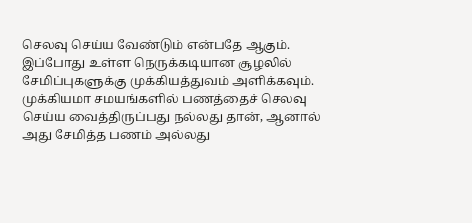செலவு செய்ய வேண்டும் என்பதே ஆகும். இப்போது உள்ள நெருக்கடியான சூழலில் சேமிப்புகளுக்கு முக்கியத்துவம் அளிக்கவும். முக்கியமா சமயங்களில் பணத்தைச் செலவு செய்ய வைத்திருப்பது நல்லது தான், ஆனால் அது சேமித்த பணம் அல்லது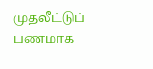முதலீட்டுப் பணமாக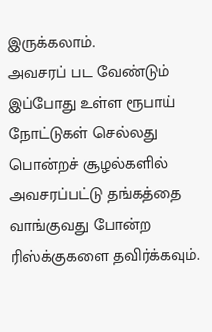இருக்கலாம்.
அவசரப் பட வேண்டும்
இப்போது உள்ள ரூபாய் நோட்டுகள் செல்லது பொன்றச் சூழல்களில் அவசரப்பட்டு தங்கத்தை வாங்குவது போன்ற ரிஸ்க்குகளை தவிர்க்கவும்.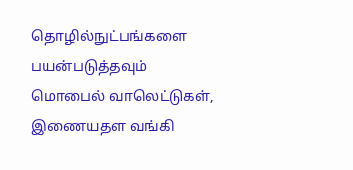தொழில்நுட்பங்களை பயன்படுத்தவும்
மொபைல் வாலெட்டுகள், இணையதள வங்கி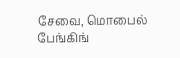சேவை, மொபைல் பேங்கிங்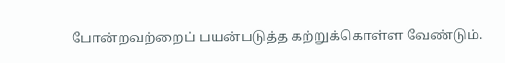போன்றவற்றைப் பயன்படுத்த கற்றுக்கொள்ள வேண்டும்.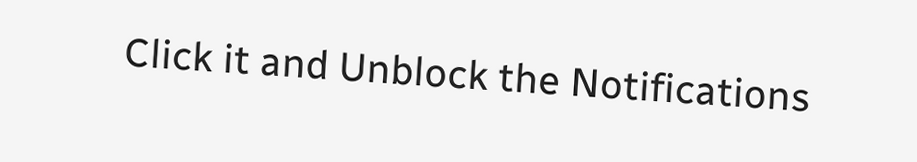Click it and Unblock the Notifications